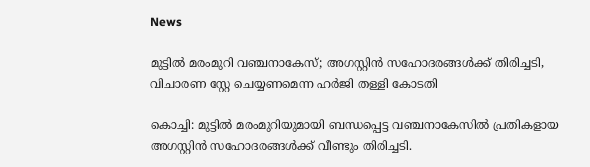News

മുട്ടിൽ മരംമുറി വഞ്ചനാകേസ്; അഗസ്റ്റിൻ സഹോദരങ്ങൾക്ക് തിരിച്ചടി, വിചാരണ സ്റ്റേ ചെയ്യണമെന്ന ഹർജി തള്ളി കോടതി

കൊച്ചി: മുട്ടിൽ മരംമുറിയുമായി ബന്ധപ്പെട്ട വഞ്ചനാകേസിൽ പ്രതികളായ അഗസ്റ്റിൻ സഹോദരങ്ങൾക്ക് വീണ്ടും തിരിച്ചടി.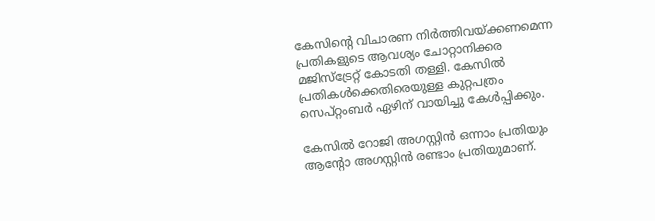കേസിന്റെ വിചാരണ നിർത്തിവയ്ക്കണമെന്ന പ്രതികളുടെ ആവശ്യം ചോറ്റാനിക്കര മജിസ്ട്രേറ്റ് കോടതി തള്ളി. കേസിൽ പ്രതികൾക്കെതിരെയുള്ള കുറ്റപത്രം സെപ്റ്റംബർ ഏഴിന് വായിച്ചു കേൾപ്പിക്കും.

കേസിൽ റോജി അഗസ്റ്റിൻ ഒന്നാം പ്രതിയും ആന്റോ അഗസ്റ്റിൻ രണ്ടാം പ്രതിയുമാണ്.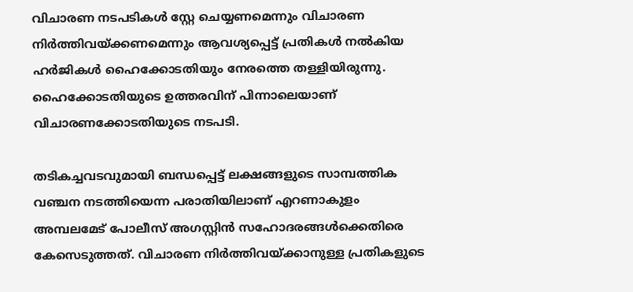വിചാരണ നടപടികൾ സ്റ്റേ ചെയ്യണമെന്നും വിചാരണ നിർത്തിവയ്ക്കണമെന്നും ആവശ്യപ്പെട്ട് പ്രതികൾ നൽകിയ ഹർജികൾ ഹൈക്കോടതിയും നേരത്തെ തള്ളിയിരുന്നു. ഹൈക്കോടതിയുടെ ഉത്തരവിന് പിന്നാലെയാണ് വിചാരണക്കോടതിയുടെ നടപടി.

തടികച്ചവടവുമായി ബന്ധപ്പെട്ട് ലക്ഷങ്ങളുടെ സാമ്പത്തിക വഞ്ചന നടത്തിയെന്ന പരാതിയിലാണ് എറണാകുളം അമ്പലമേട് പോലീസ് അഗസ്റ്റിൻ സഹോദരങ്ങൾക്കെതിരെ കേസെടുത്തത്. വിചാരണ നിർത്തിവയ്ക്കാനുള്ള പ്രതികളുടെ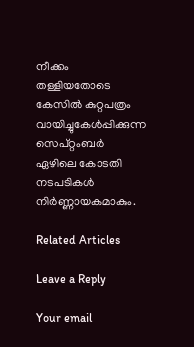നീക്കം തള്ളിയതോടെ കേസിൽ കുറ്റപത്രം വായിച്ചുകേൾപ്പിക്കുന്ന സെപ്റ്റംബർ ഏഴിലെ കോടതി നടപടികൾ നിർണ്ണായകമാകും.

Related Articles

Leave a Reply

Your email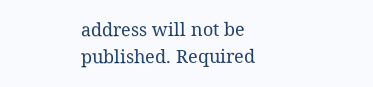address will not be published. Required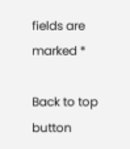fields are marked *

Back to top button